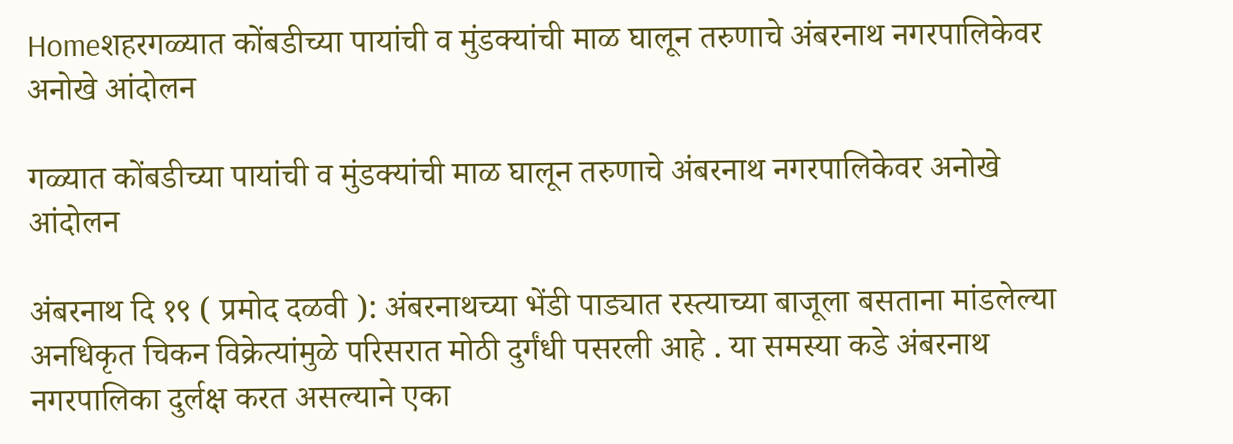Homeशहरगळ्यात कोंबडीच्या पायांची व मुंडक्यांची माळ घालून तरुणाचे अंबरनाथ नगरपालिकेवर अनोखे आंदोलन

गळ्यात कोंबडीच्या पायांची व मुंडक्यांची माळ घालून तरुणाचे अंबरनाथ नगरपालिकेवर अनोखे आंदोलन

अंबरनाथ दि १९ ( प्रमोद दळवी ): अंबरनाथच्या भेंडी पाड्यात रस्त्याच्या बाजूला बसताना मांडलेल्या अनधिकृत चिकन विक्रेत्यांमुळे परिसरात मोठी दुर्गंधी पसरली आहे . या समस्या कडे अंबरनाथ नगरपालिका दुर्लक्ष करत असल्याने एका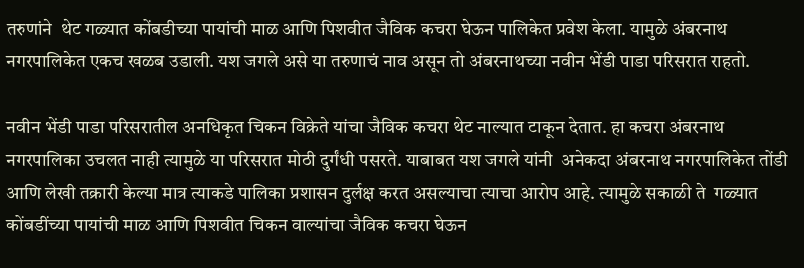तरुणांने  थेट गळ्यात कोंबडीच्या पायांची माळ आणि पिशवीत जैविक कचरा घेऊन पालिकेत प्रवेश केला. यामुळे अंबरनाथ नगरपालिकेत एकच खळब उडाली. यश जगले असे या तरुणाचं नाव असून तो अंबरनाथच्या नवीन भेंडी पाडा परिसरात राहतो.

नवीन भेंडी पाडा परिसरातील अनधिकृत चिकन विक्रेते यांचा जैविक कचरा थेट नाल्यात टाकून देतात. हा कचरा अंबरनाथ नगरपालिका उचलत नाही त्यामुळे या परिसरात मोठी दुर्गंधी पसरते. याबाबत यश जगले यांनी  अनेकदा अंबरनाथ नगरपालिकेत तोंडी आणि लेखी तक्रारी केल्या मात्र त्याकडे पालिका प्रशासन दुर्लक्ष करत असल्याचा त्याचा आरोप आहे. त्यामुळे सकाळी ते  गळ्यात कोंबडींच्या पायांची माळ आणि पिशवीत चिकन वाल्यांचा जैविक कचरा घेऊन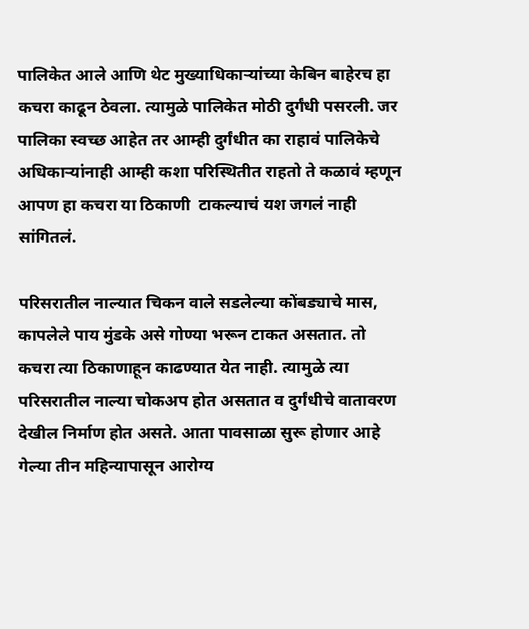पालिकेत आले आणि थेट मुख्याधिकाऱ्यांच्या केबिन बाहेरच हा कचरा काढून ठेवला. त्यामुळे पालिकेत मोठी दुर्गंधी पसरली. जर पालिका स्वच्छ आहेत तर आम्ही दुर्गंधीत का राहावं पालिकेचे अधिकाऱ्यांनाही आम्ही कशा परिस्थितीत राहतो ते कळावं म्हणून आपण हा कचरा या ठिकाणी  टाकल्याचं यश जगलं नाही सांगितलं.

परिसरातील नाल्यात चिकन वाले सडलेल्या कोंबड्याचे मास, कापलेले पाय मुंडके असे गोण्या भरून टाकत असतात. तो कचरा त्या ठिकाणाहून काढण्यात येत नाही. त्यामुळे त्या परिसरातील नाल्या चोकअप होत असतात व दुर्गंधीचे वातावरण देखील निर्माण होत असते. आता पावसाळा सुरू होणार आहे गेल्या तीन महिन्यापासून आरोग्य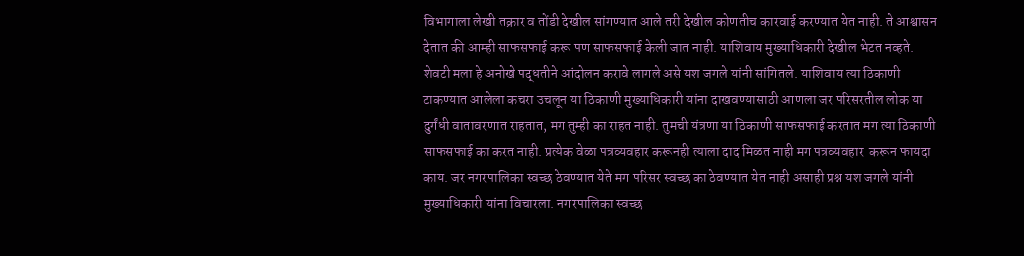विभागाला लेखी तक्रार व तोंडी देखील सांगण्यात आले तरी देखील कोणतीच कारवाई करण्यात येत नाही. ते आश्वासन देतात की आम्ही साफसफाई करू पण साफसफाई केली जात नाही. याशिवाय मुख्याधिकारी देखील भेटत नव्हते. शेवटी मला हे अनोखे पद्धतीने आंदोलन करावे लागले असे यश जगले यांनी सांगितले. याशिवाय त्या ठिकाणी टाकण्यात आलेला कचरा उचलून या ठिकाणी मुख्याधिकारी यांना दाखवण्यासाठी आणला जर परिसरतील लोक या दुर्गंधी वातावरणात राहतात, मग तुम्ही का राहत नाही. तुमची यंत्रणा या ठिकाणी साफसफाई करतात मग त्या ठिकाणी साफसफाई का करत नाही. प्रत्येक वेळा पत्रव्यवहार करूनही त्याला दाद मिळत नाही मग पत्रव्यवहार  करून फायदा काय. जर नगरपालिका स्वच्छ ठेवण्यात येते मग परिसर स्वच्छ का ठेवण्यात येत नाही असाही प्रश्न यश जगले यांनी मुख्याधिकारी यांना विचारला. नगरपालिका स्वच्छ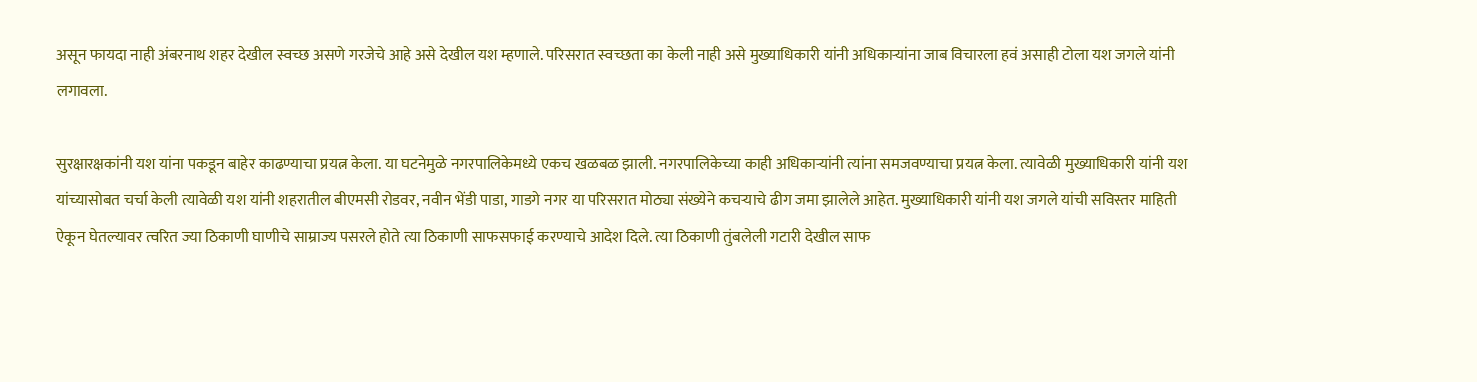असून फायदा नाही अंबरनाथ शहर देखील स्वच्छ असणे गरजेचे आहे असे देखील यश म्हणाले. परिसरात स्वच्छता का केली नाही असे मुख्याधिकारी यांनी अधिकाऱ्यांना जाब विचारला हवं असाही टोला यश जगले यांनी लगावला.

सुरक्षारक्षकांनी यश यांना पकडून बाहेर काढण्याचा प्रयत्न केला. या घटनेमुळे नगरपालिकेमध्ये एकच खळबळ झाली. नगरपालिकेच्या काही अधिकाऱ्यांनी त्यांना समजवण्याचा प्रयत्न केला. त्यावेळी मुख्याधिकारी यांनी यश यांच्यासोबत चर्चा केली त्यावेळी यश यांनी शहरातील बीएमसी रोडवर, नवीन भेंडी पाडा, गाडगे नगर या परिसरात मोठ्या संख्येने कचऱ्याचे ढीग जमा झालेले आहेत. मुख्याधिकारी यांनी यश जगले यांची सविस्तर माहिती ऐकून घेतल्यावर त्वरित ज्या ठिकाणी घाणीचे साम्राज्य पसरले होते त्या ठिकाणी साफसफाई करण्याचे आदेश दिले. त्या ठिकाणी तुंबलेली गटारी देखील साफ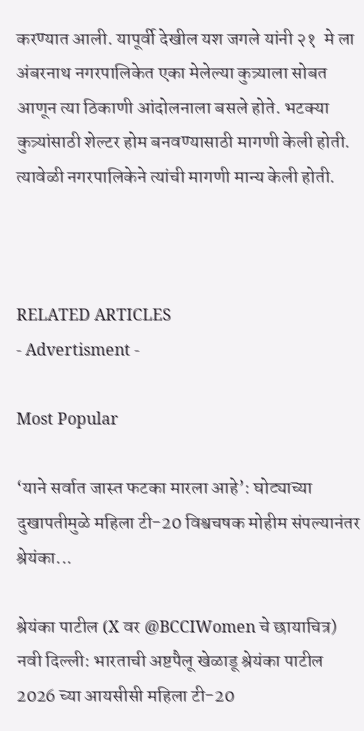करण्यात आली. यापूर्वी देखील यश जगले यांनी २१  मे ला अंबरनाथ नगरपालिकेत एका मेलेल्या कुत्र्याला सोबत आणून त्या ठिकाणी आंदोलनाला बसले होते. भटक्या कुत्र्यांसाठी शेल्टर होम बनवण्यासाठी मागणी केली होती. त्यावेळी नगरपालिकेने त्यांची मागणी मान्य केली होती.



RELATED ARTICLES
- Advertisment -

Most Popular

‘याने सर्वात जास्त फटका मारला आहे’: घोट्याच्या दुखापतीमुळे महिला टी-20 विश्वचषक मोहीम संपल्यानंतर श्रेयंका...

श्रेयंका पाटील (X वर @BCCIWomen चे छायाचित्र) नवी दिल्ली: भारताची अष्टपैलू खेळाडू श्रेयंका पाटील 2026 च्या आयसीसी महिला टी-20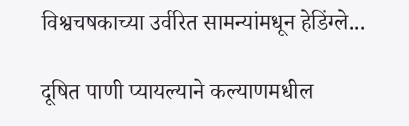विश्वचषकाच्या उर्वरित सामन्यांमधून हेडिंग्ले...

दूषित पाणी प्यायल्याने कल्याणमधील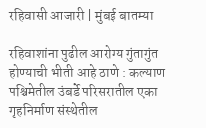रहिवासी आजारी | मुंबई बातम्या

रहिवाशांना पुढील आरोग्य गुंतागुंत होण्याची भीती आहे ठाणे : कल्याण पश्चिमेतील उंबर्डे परिसरातील एका गृहनिर्माण संस्थेतील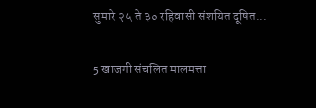सुमारे २५ ते ३० रहिवासी संशयित दूषित...

5 खाजगी संचलित मालमत्ता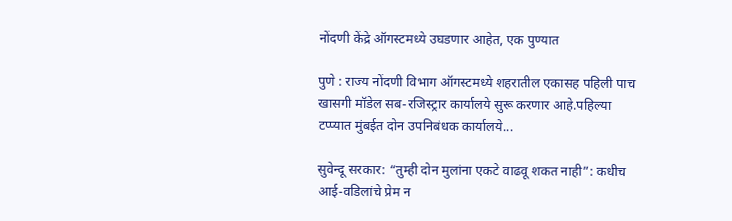नोंदणी केंद्रे ऑगस्टमध्ये उघडणार आहेत, एक पुण्यात

पुणे : राज्य नोंदणी विभाग ऑगस्टमध्ये शहरातील एकासह पहिली पाच खासगी मॉडेल सब-रजिस्ट्रार कार्यालये सुरू करणार आहे.पहिल्या टप्प्यात मुंबईत दोन उपनिबंधक कार्यालये...

सुवेन्दू सरकार: “तुम्ही दोन मुलांना एकटे वाढवू शकत नाही”: कधीच आई-वडिलांचे प्रेम न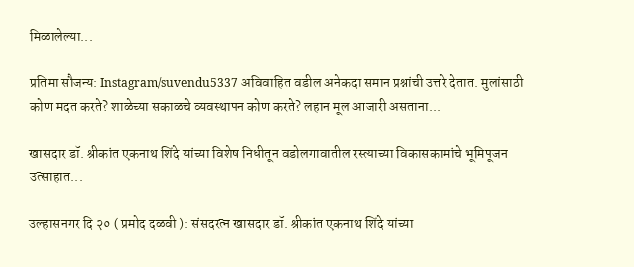मिळालेल्या...

प्रतिमा सौजन्य: Instagram/suvendu5337 अविवाहित वडील अनेकदा समान प्रश्नांची उत्तरे देतात. मुलांसाठी कोण मदत करते? शाळेच्या सकाळचे व्यवस्थापन कोण करते? लहान मूल आजारी असताना...

खासदार डॉ. श्रीकांत एकनाथ शिंदे यांच्या विशेष निधीतून वडोलगावातील रस्त्याच्या विकासकामांचे भूमिपूजन उत्साहात...

उल्हासनगर दि २० ( प्रमोद दळवी ): संसदरत्न खासदार डॉ. श्रीकांत एकनाथ शिंदे यांच्या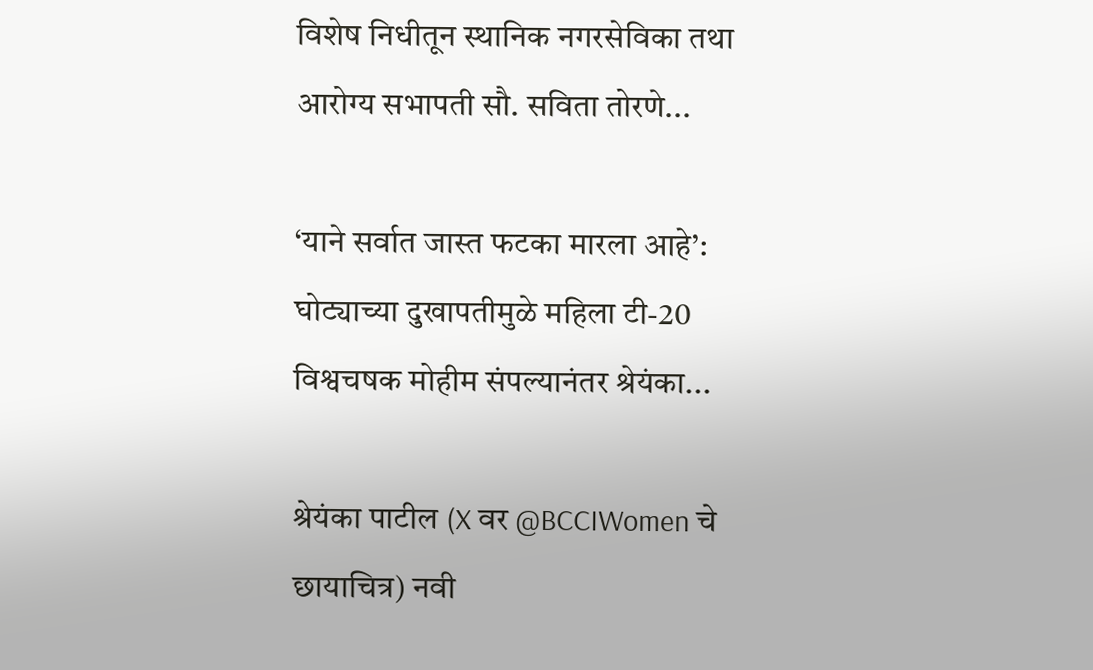विशेष निधीतून स्थानिक नगरसेविका तथा आरोग्य सभापती सौ. सविता तोरणे...

‘याने सर्वात जास्त फटका मारला आहे’: घोट्याच्या दुखापतीमुळे महिला टी-20 विश्वचषक मोहीम संपल्यानंतर श्रेयंका...

श्रेयंका पाटील (X वर @BCCIWomen चे छायाचित्र) नवी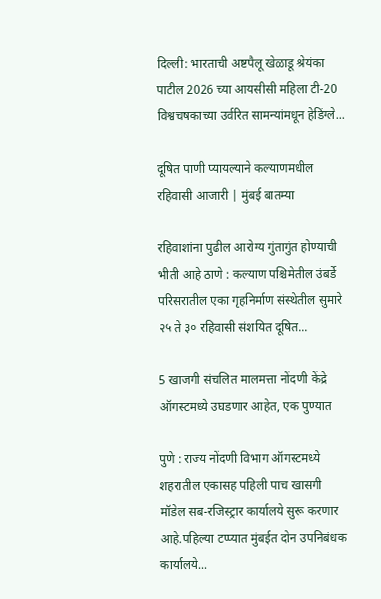दिल्ली: भारताची अष्टपैलू खेळाडू श्रेयंका पाटील 2026 च्या आयसीसी महिला टी-20 विश्वचषकाच्या उर्वरित सामन्यांमधून हेडिंग्ले...

दूषित पाणी प्यायल्याने कल्याणमधील रहिवासी आजारी | मुंबई बातम्या

रहिवाशांना पुढील आरोग्य गुंतागुंत होण्याची भीती आहे ठाणे : कल्याण पश्चिमेतील उंबर्डे परिसरातील एका गृहनिर्माण संस्थेतील सुमारे २५ ते ३० रहिवासी संशयित दूषित...

5 खाजगी संचलित मालमत्ता नोंदणी केंद्रे ऑगस्टमध्ये उघडणार आहेत, एक पुण्यात

पुणे : राज्य नोंदणी विभाग ऑगस्टमध्ये शहरातील एकासह पहिली पाच खासगी मॉडेल सब-रजिस्ट्रार कार्यालये सुरू करणार आहे.पहिल्या टप्प्यात मुंबईत दोन उपनिबंधक कार्यालये...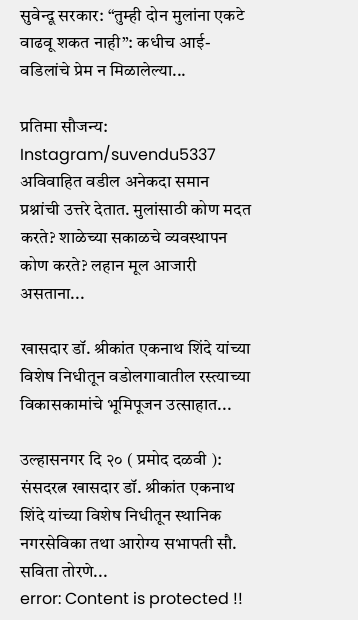सुवेन्दू सरकार: “तुम्ही दोन मुलांना एकटे वाढवू शकत नाही”: कधीच आई-वडिलांचे प्रेम न मिळालेल्या...

प्रतिमा सौजन्य: Instagram/suvendu5337 अविवाहित वडील अनेकदा समान प्रश्नांची उत्तरे देतात. मुलांसाठी कोण मदत करते? शाळेच्या सकाळचे व्यवस्थापन कोण करते? लहान मूल आजारी असताना...

खासदार डॉ. श्रीकांत एकनाथ शिंदे यांच्या विशेष निधीतून वडोलगावातील रस्त्याच्या विकासकामांचे भूमिपूजन उत्साहात...

उल्हासनगर दि २० ( प्रमोद दळवी ): संसदरत्न खासदार डॉ. श्रीकांत एकनाथ शिंदे यांच्या विशेष निधीतून स्थानिक नगरसेविका तथा आरोग्य सभापती सौ. सविता तोरणे...
error: Content is protected !!